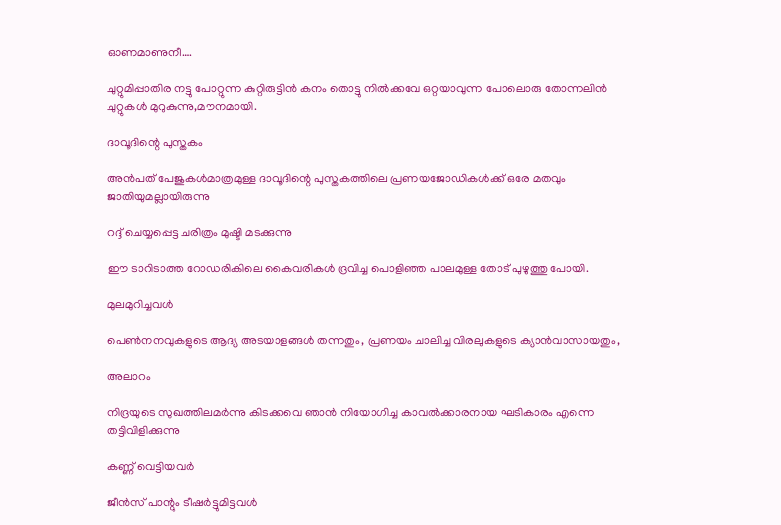ഓണമാണുനീ….

ചുറ്റുമിപ്പാതിര നട്ടു പോറ്റുന്ന കുറ്റിരുട്ടിൻ കനം തൊട്ടു നിൽക്കവേ ഒറ്റയാവുന്ന പോലൊരു തോന്നലിൻ ചുറ്റുകൾ മുറുകുന്നു,മൗനമായി.

ദാവൂദിന്റെ പുസ്തകം

അൻപത് പേജുകൾമാത്രമുള്ള ദാവൂദിന്റെ പുസ്തകത്തിലെ പ്രണയജോഡികൾക്ക് ഒരേ മതവും ജാതിയുമല്ലായിരുന്നു

റദ്ദ് ചെയ്യപ്പെട്ട ചരിത്രം മുഷ്ടി മടക്കുന്നു

ഈ ടാറിടാത്ത റോഡരികിലെ കൈവരികൾ ദ്രവിച്ച പൊളിഞ്ഞ പാലമുള്ള തോട് പുഴുത്തു പോയി.

മുലമുറിച്ചവൾ

പെൺനനവുകളുടെ ആദ്യ അടയാളങ്ങൾ തന്നതും, പ്രണയം ചാലിച്ച വിരലുകളുടെ ക്യാൻവാസായതും,

അലാറം

നിദ്രയുടെ സുഖത്തിലമർന്നു കിടക്കവെ ഞാൻ നിയോഗിച്ച കാവൽക്കാരനായ ഘടികാരം എന്നെ തട്ടിവിളിക്കുന്നു

കണ്ണ്‌ വെട്ടിയവർ

ജീൻസ് പാന്റും ടീഷർട്ടുമിട്ടവൾ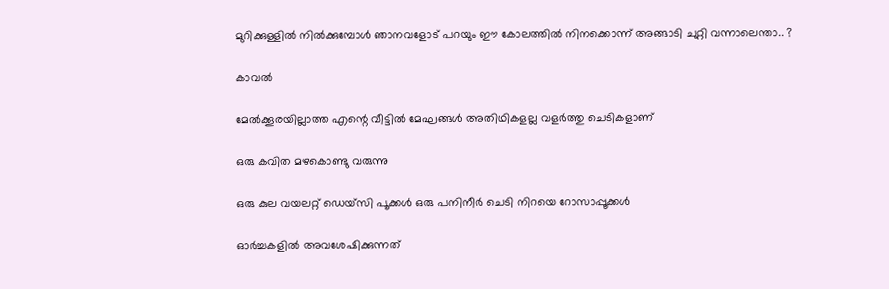മുറിക്കുള്ളിൽ നിൽക്കുമ്പോൾ ഞാനവളോട് പറയും ഈ കോലത്തിൽ നിനക്കൊന്ന് അങ്ങാടി ചുറ്റി വന്നാലെന്താ.. ?

കാവൽ

മേൽക്കൂരയില്ലാത്ത എന്റെ വീട്ടിൽ മേഘങ്ങൾ അതിഥികളല്ല വളർത്തു ചെടികളാണ്

ഒരു കവിത മഴകൊണ്ടു വരുന്നു

ഒരു കുല വയലറ്റ് ഡെയ്സി പൂക്കള്‍ ഒരു പനിനീര്‍ ചെടി നിറയെ റോസാപ്പൂക്കൾ

ഓർച്ചകളിൽ അവശേഷിക്കുന്നത്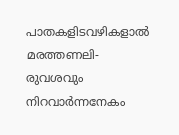പാതകളിടവഴികളാൽ മരത്തണലി- രുവശവും നിറവാർന്നനേകം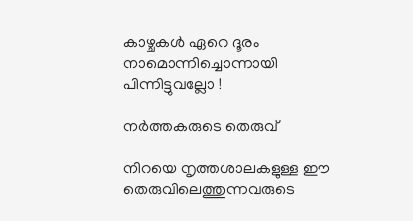കാഴ്ചകൾ ഏറെ ദൂരം നാമൊന്നിച്ചൊന്നായി പിന്നിട്ടുവല്ലോ !

നർത്തകരുടെ തെരുവ്

നിറയെ നൃത്തശാലകളുള്ള ഈ തെരുവിലെത്തുന്നവരുടെ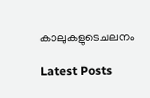കാലുകളുടെചലനം

Latest Posts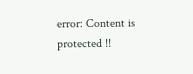error: Content is protected !!